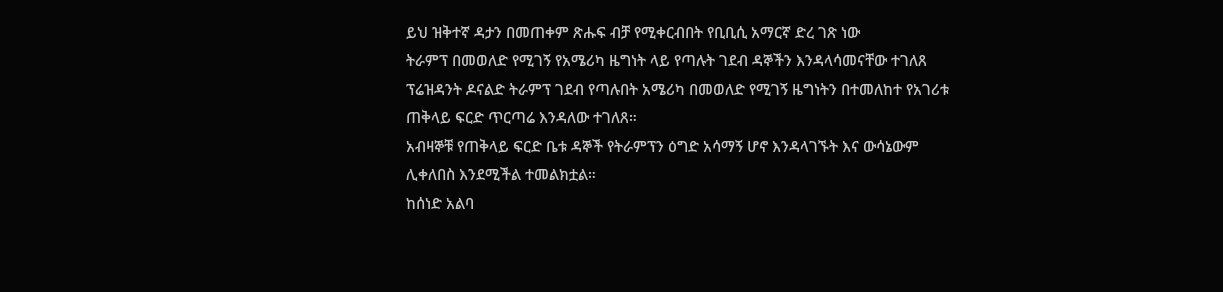ይህ ዝቅተኛ ዳታን በመጠቀም ጽሑፍ ብቻ የሚቀርብበት የቢቢሲ አማርኛ ድረ ገጽ ነው
ትራምፕ በመወለድ የሚገኝ የአሜሪካ ዜግነት ላይ የጣሉት ገደብ ዳኞችን እንዳላሳመናቸው ተገለጸ
ፕሬዝዳንት ዶናልድ ትራምፕ ገደብ የጣሉበት አሜሪካ በመወለድ የሚገኝ ዜግነትን በተመለከተ የአገሪቱ ጠቅላይ ፍርድ ጥርጣሬ እንዳለው ተገለጸ።
አብዛኞቹ የጠቅላይ ፍርድ ቤቱ ዳኞች የትራምፕን ዕግድ አሳማኝ ሆኖ እንዳላገኙት እና ውሳኔውም ሊቀለበስ እንደሚችል ተመልክቷል።
ከሰነድ አልባ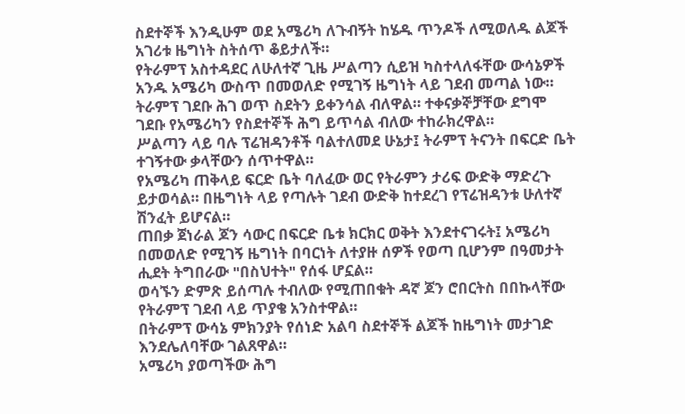ስደተኞች እንዲሁም ወደ አሜሪካ ለጉብኝት ከሄዱ ጥንዶች ለሚወለዱ ልጆች አገሪቱ ዜግነት ስትሰጥ ቆይታለች።
የትራምፕ አስተዳደር ለሁለተኛ ጊዜ ሥልጣን ሲይዝ ካስተላለፋቸው ውሳኔዎች አንዱ አሜሪካ ውስጥ በመወለድ የሚገኝ ዜግነት ላይ ገደብ መጣል ነው።
ትራምፕ ገደቡ ሕገ ወጥ ስደትን ይቀንሳል ብለዋል። ተቀናቃኞቻቸው ደግሞ ገደቡ የአሜሪካን የስደተኞች ሕግ ይጥሳል ብለው ተከራክረዋል።
ሥልጣን ላይ ባሉ ፕሬዝዳንቶች ባልተለመደ ሁኔታ፤ ትራምፕ ትናንት በፍርድ ቤት ተገኝተው ቃላቸውን ሰጥተዋል።
የአሜሪካ ጠቅላይ ፍርድ ቤት ባለፈው ወር የትራምን ታሪፍ ውድቅ ማድረጉ ይታወሳል። በዜግነት ላይ የጣሉት ገደብ ውድቅ ከተደረገ የፕሬዝዳንቱ ሁለተኛ ሽንፈት ይሆናል።
ጠበቃ ጀነራል ጆን ሳውር በፍርድ ቤቱ ክርክር ወቅት እንደተናገሩት፤ አሜሪካ በመወለድ የሚገኝ ዜግነት በባርነት ለተያዙ ሰዎች የወጣ ቢሆንም በዓመታት ሒደት ትግበራው "በስህተት" የሰፋ ሆኗል።
ወሳኙን ድምጽ ይሰጣሉ ተብለው የሚጠበቁት ዳኛ ጆን ሮበርትስ በበኩላቸው የትራምፕ ገደብ ላይ ጥያቄ አንስተዋል።
በትራምፕ ውሳኔ ምክንያት የሰነድ አልባ ስደተኞች ልጆች ከዜግነት መታገድ እንደሌለባቸው ገልጸዋል።
አሜሪካ ያወጣችው ሕግ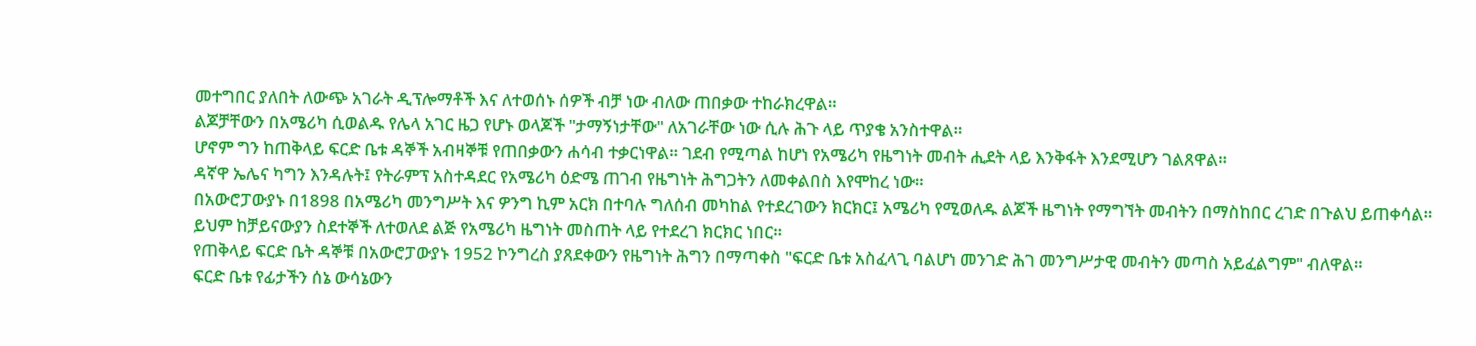መተግበር ያለበት ለውጭ አገራት ዲፕሎማቶች እና ለተወሰኑ ሰዎች ብቻ ነው ብለው ጠበቃው ተከራክረዋል።
ልጆቻቸውን በአሜሪካ ሲወልዱ የሌላ አገር ዜጋ የሆኑ ወላጆች "ታማኝነታቸው" ለአገራቸው ነው ሲሉ ሕጉ ላይ ጥያቄ አንስተዋል።
ሆኖም ግን ከጠቅላይ ፍርድ ቤቱ ዳኞች አብዛኞቹ የጠበቃውን ሐሳብ ተቃርነዋል። ገደብ የሚጣል ከሆነ የአሜሪካ የዜግነት መብት ሒደት ላይ እንቅፋት እንደሚሆን ገልጸዋል።
ዳኛዋ ኤሌና ካግን እንዳሉት፤ የትራምፕ አስተዳደር የአሜሪካ ዕድሜ ጠገብ የዜግነት ሕግጋትን ለመቀልበስ እየሞከረ ነው።
በአውሮፓውያኑ በ1898 በአሜሪካ መንግሥት እና ዎንግ ኪም አርክ በተባሉ ግለሰብ መካከል የተደረገውን ክርክር፤ አሜሪካ የሚወለዱ ልጆች ዜግነት የማግኘት መብትን በማስከበር ረገድ በጉልህ ይጠቀሳል።
ይህም ከቻይናውያን ስደተኞች ለተወለደ ልጅ የአሜሪካ ዜግነት መስጠት ላይ የተደረገ ክርክር ነበር።
የጠቅላይ ፍርድ ቤት ዳኞቹ በአውሮፓውያኑ 1952 ኮንግረስ ያጸደቀውን የዜግነት ሕግን በማጣቀስ "ፍርድ ቤቱ አስፈላጊ ባልሆነ መንገድ ሕገ መንግሥታዊ መብትን መጣስ አይፈልግም" ብለዋል።
ፍርድ ቤቱ የፊታችን ሰኔ ውሳኔውን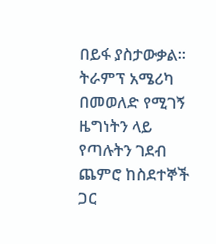በይፋ ያስታውቃል።
ትራምፕ አሜሪካ በመወለድ የሚገኝ ዜግነትን ላይ የጣሉትን ገደብ ጨምሮ ከስደተኞች ጋር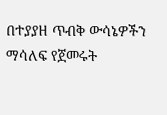በተያያዘ ጥብቅ ውሳኔዎችን ማሳለፍ የጀመሩት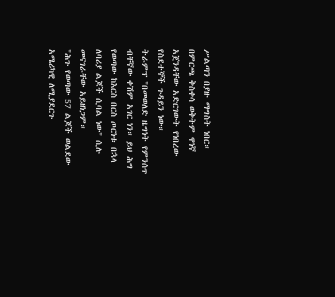ሥልጣን በያዙ ማግስት ነበር።
በምርጫ ቅስቀሳ ወቅትም ዋነኛ አጀንዳቸው አድርገውት የነበረው የስደተኞች ጉዳይን ነው።
ትራምፕ "በመወለድ ዜግነት የምንሰጥ ብቸኛው ቀሽም አገር ነን። ይህ ሕግ የወጣው ከእርስ በርስ ጦርነቱ በኋላ ለባሪያ ልጆች ሲባል ነው" ሲሉ መናገራቸው አይዘነጋም።
"ሕጉ የወጣው 57 ልጆች ወልደው አሜሪካዊ ለሚያደርጉ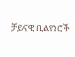ቻይናዊ ቢልየነሮች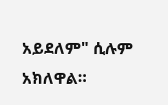አይደለም" ሲሉም አክለዋል።